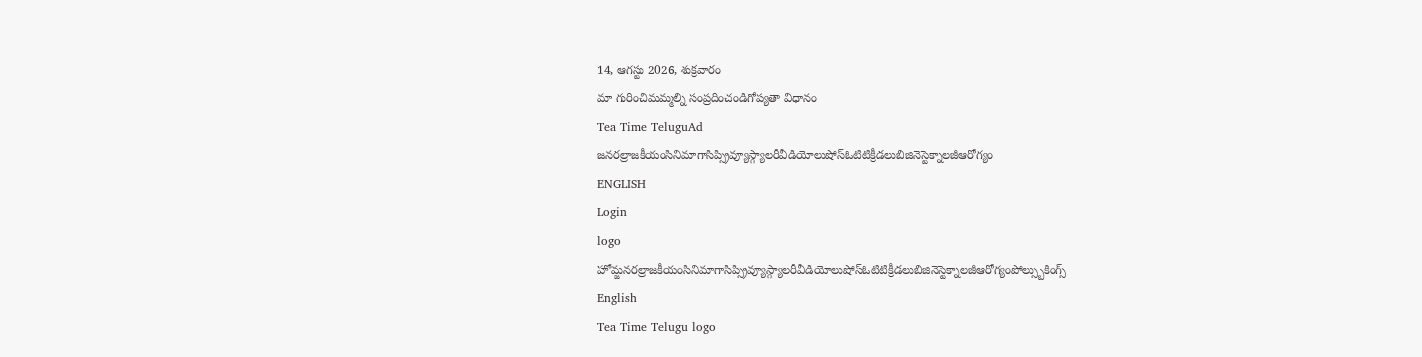14, ఆగస్టు 2026, శుక్రవారం
మా గురించిమమ్మల్ని సంప్రదించండిగోప్యతా విధానం
Tea Time TeluguAd
జనరల్రాజకీయంసినిమాగాసిప్స్రివ్యూస్గ్యాలరీవీడియోలుషోస్ఓటిటిక్రీడలుబిజినెస్టెక్నాలజీఆరోగ్యం
ENGLISH
Login
logo
హోమ్జనరల్రాజకీయంసినిమాగాసిప్స్రివ్యూస్గ్యాలరీవీడియోలుషోస్ఓటిటిక్రీడలుబిజినెస్టెక్నాలజీఆరోగ్యంపోల్స్బుకింగ్స్
English
Tea Time Telugu logo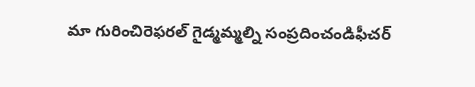మా గురించిరెఫరల్ గైడ్మమ్మల్ని సంప్రదించండిఫీచర్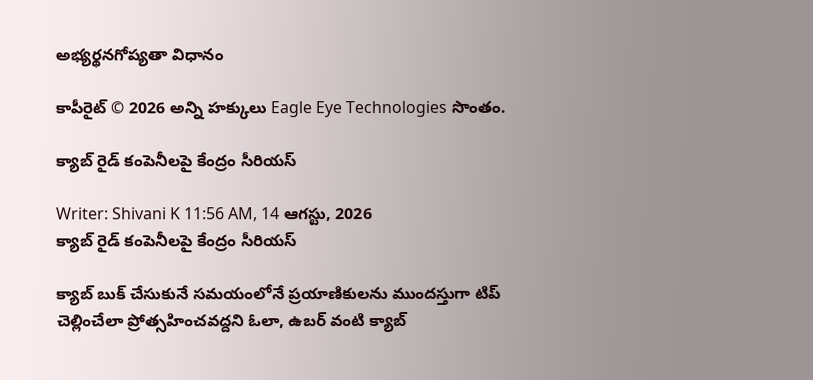అభ్యర్థనగోప్యతా విధానం

కాపీరైట్ © 2026 అన్ని హక్కులు Eagle Eye Technologies సొంతం.

క్యాబ్ రైడ్ కంపెనీలపై కేంద్రం సీరియస్

Writer: Shivani K 11:56 AM, 14 ఆగస్టు, 2026
క్యాబ్ రైడ్ కంపెనీలపై కేంద్రం సీరియస్

క్యాబ్‌ బుక్‌ చేసుకునే సమయంలోనే ప్రయాణికులను ముందస్తుగా టిప్‌ చెల్లించేలా ప్రోత్సహించవద్దని ఓలా, ఉబర్‌ వంటి క్యాబ్‌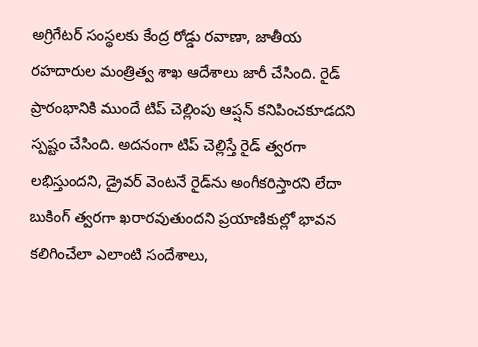అగ్రిగేటర్‌ సంస్థలకు కేంద్ర రోడ్డు రవాణా, జాతీయ రహదారుల మంత్రిత్వ శాఖ ఆదేశాలు జారీ చేసింది. రైడ్‌ ప్రారంభానికి ముందే టిప్‌ చెల్లింపు ఆప్షన్‌ కనిపించకూడదని స్పష్టం చేసింది. అదనంగా టిప్‌ చెల్లిస్తే రైడ్‌ త్వరగా లభిస్తుందని, డ్రైవర్‌ వెంటనే రైడ్‌ను అంగీకరిస్తారని లేదా బుకింగ్‌ త్వరగా ఖరారవుతుందని ప్రయాణికుల్లో భావన కలిగించేలా ఎలాంటి సందేశాలు,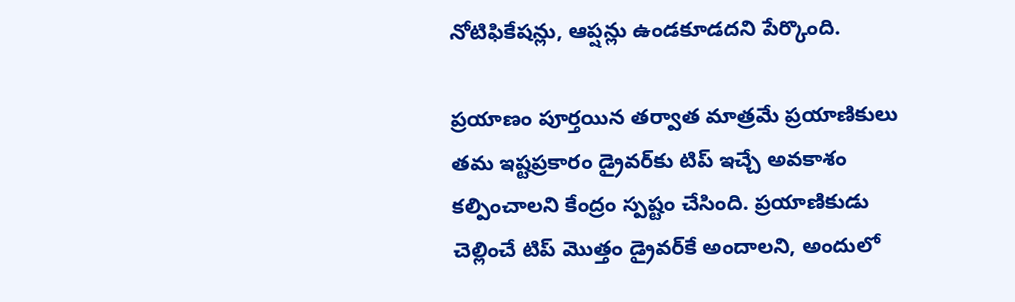నోటిఫికేషన్లు, ఆప్షన్లు ఉండకూడదని పేర్కొంది.

ప్రయాణం పూర్తయిన తర్వాత మాత్రమే ప్రయాణికులు తమ ఇష్టప్రకారం డ్రైవర్‌కు టిప్‌ ఇచ్చే అవకాశం కల్పించాలని కేంద్రం స్పష్టం చేసింది. ప్రయాణికుడు చెల్లించే టిప్‌ మొత్తం డ్రైవర్‌కే అందాలని, అందులో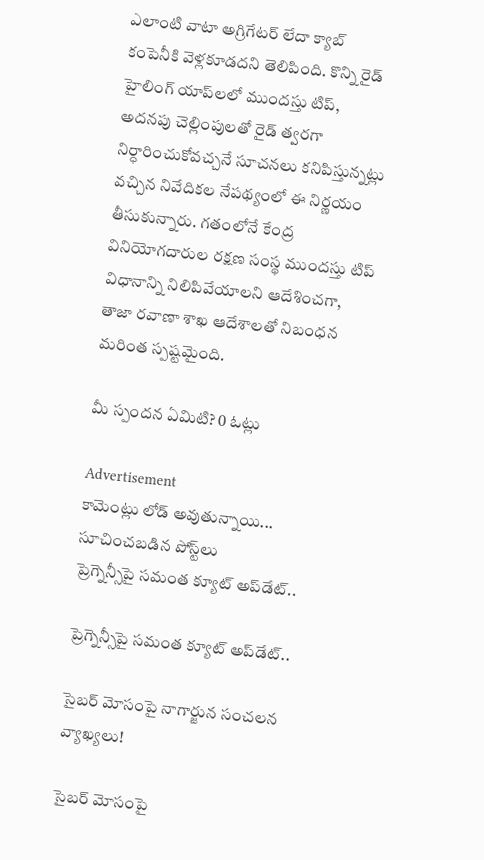ఎలాంటి వాటా అగ్రిగేటర్‌ లేదా క్యాబ్‌ కంపెనీకి వెళ్లకూడదని తెలిపింది. కొన్ని రైడ్‌ హైలింగ్‌ యాప్‌లలో ముందస్తు టిప్‌, అదనపు చెల్లింపులతో రైడ్‌ త్వరగా నిర్ధారించుకోవచ్చనే సూచనలు కనిపిస్తున్నట్లు వచ్చిన నివేదికల నేపథ్యంలో ఈ నిర్ణయం తీసుకున్నారు. గతంలోనే కేంద్ర వినియోగదారుల రక్షణ సంస్థ ముందస్తు టిప్‌ విధానాన్ని నిలిపివేయాలని ఆదేశించగా, తాజా రవాణా శాఖ ఆదేశాలతో నిబంధన మరింత స్పష్టమైంది.

మీ స్పందన ఏమిటి? 0 ఓట్లు

Advertisement
కామెంట్లు లోడ్ అవుతున్నాయి...
సూచించబడిన పోస్ట్‌లు
ప్రెగ్నెన్సీపై సమంత క్యూట్‌ అప్‌డేట్‌..

ప్రెగ్నెన్సీపై సమంత క్యూట్‌ అప్‌డేట్‌..

సైబర్‌ మోసంపై నాగార్జున సంచలన వ్యాఖ్యలు!

సైబర్‌ మోసంపై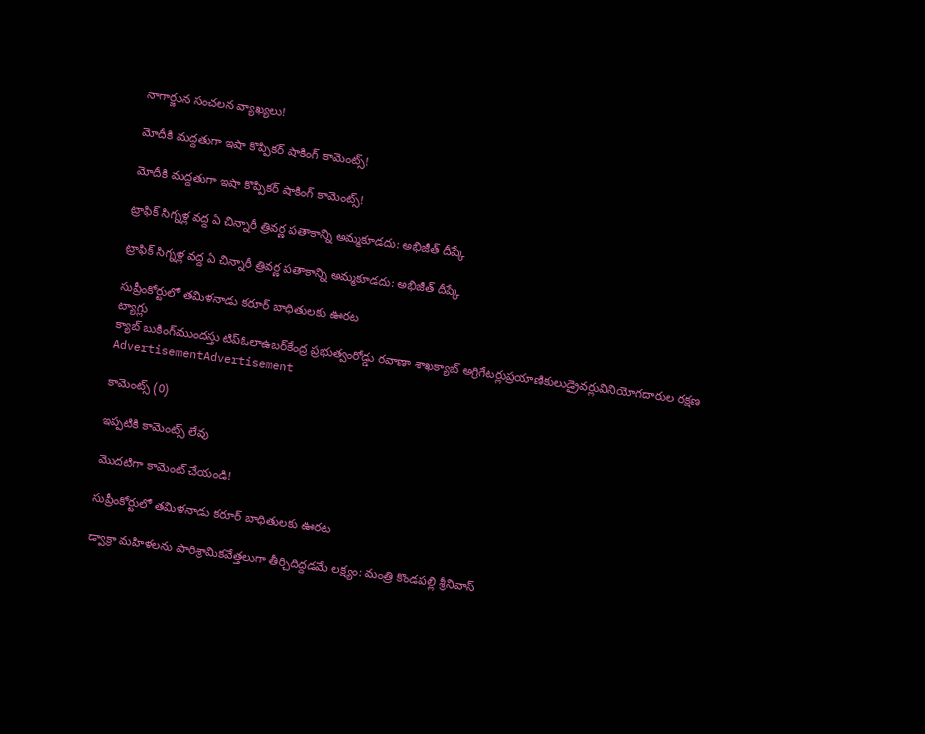నాగార్జున సంచలన వ్యాఖ్యలు!

మోదీకి మద్దతుగా ఇషా కొప్పికర్ షాకింగ్ కామెంట్స్!

మోదీకి మద్దతుగా ఇషా కొప్పికర్ షాకింగ్ కామెంట్స్!

ట్రాఫిక్ సిగ్నళ్ల వద్ద ఏ చిన్నారీ త్రివర్ణ పతాకాన్ని అమ్మకూడదు: అభిజీత్ దీప్కే

ట్రాఫిక్ సిగ్నళ్ల వద్ద ఏ చిన్నారీ త్రివర్ణ పతాకాన్ని అమ్మకూడదు: అభిజీత్ దీప్కే

సుప్రీంకోర్టులో తమిళనాడు కరూర్ బాధితులకు ఊరట
ట్యాగ్లు
క్యాబ్‌ బుకింగ్‌ముందస్తు టిప్‌ఓలాఉబర్‌కేంద్ర ప్రభుత్వంరోడ్డు రవాణా శాఖక్యాబ్‌ అగ్రిగేటర్లుప్రయాణికులుడ్రైవర్లువినియోగదారుల రక్షణ
AdvertisementAdvertisement

కామెంట్స్ (0)

ఇప్పటికి కామెంట్స్ లేవు

మొదటిగా కామెంట్ చేయండి!

సుప్రీంకోర్టులో తమిళనాడు కరూర్ బాధితులకు ఊరట

డ్వాక్రా మహిళలను పారిశ్రామికవేత్తలుగా తీర్చిదిద్దడమే లక్ష్యం: మంత్రి కొండపల్లి శ్రీనివాస్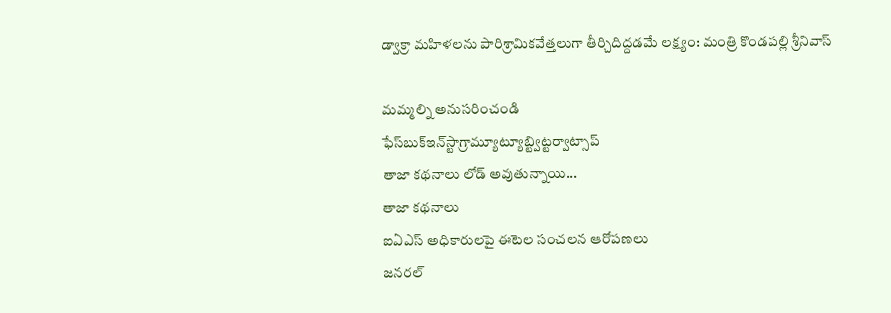డ్వాక్రా మహిళలను పారిశ్రామికవేత్తలుగా తీర్చిదిద్దడమే లక్ష్యం: మంత్రి కొండపల్లి శ్రీనివాస్

మమ్మల్ని అనుసరించండి
ఫేస్‌బుక్ఇన్‌స్టాగ్రామ్యూట్యూబ్ట్విట్టర్వాట్సాప్
తాజా కథనాలు లోడ్ అవుతున్నాయి...
తాజా కథనాలు
ఐఏఎస్ అధికారులపై ఈటెల సంచలన ఆరోపణలు
జనరల్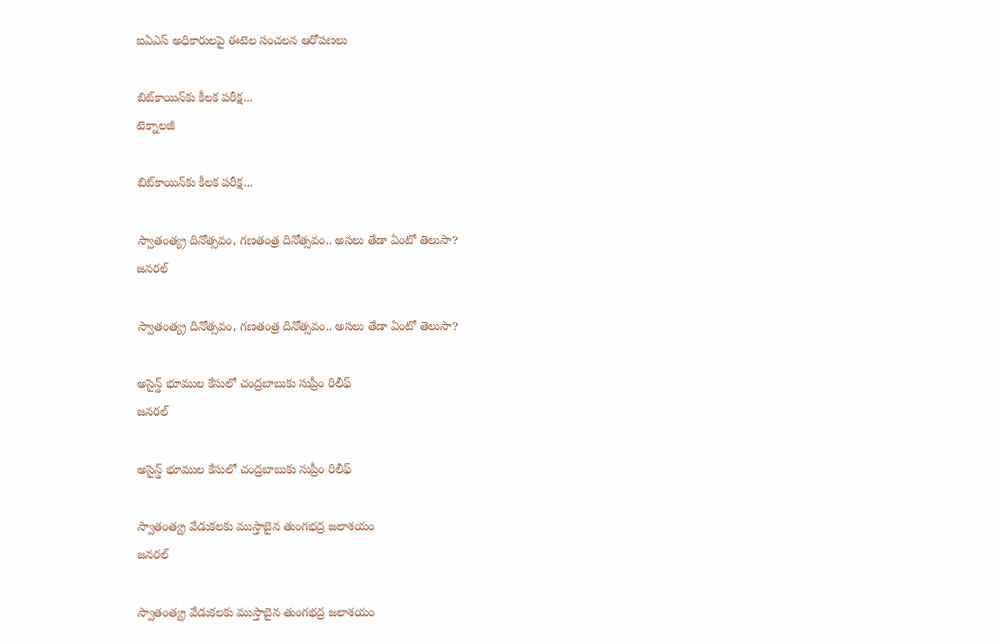ఐఏఎస్ అధికారులపై ఈటెల సంచలన ఆరోపణలు

బిట్‌కాయిన్‌కు కీలక పరీక్ష...
టెక్నాలజీ

బిట్‌కాయిన్‌కు కీలక పరీక్ష...

స్వాతంత్య్ర దినోత్సవం, గణతంత్ర దినోత్సవం.. అసలు తేడా ఏంటో తెలుసా?
జనరల్

స్వాతంత్య్ర దినోత్సవం, గణతంత్ర దినోత్సవం.. అసలు తేడా ఏంటో తెలుసా?

అసైన్డ్ భూముల కేసులో చంద్రబాబుకు సుప్రీం రిలీఫ్
జనరల్

అసైన్డ్ భూముల కేసులో చంద్రబాబుకు సుప్రీం రిలీఫ్

స్వాతంత్య్ర వేడుకలకు ముస్తాబైన తుంగభద్ర జలాశయం
జనరల్

స్వాతంత్య్ర వేడుకలకు ముస్తాబైన తుంగభద్ర జలాశయం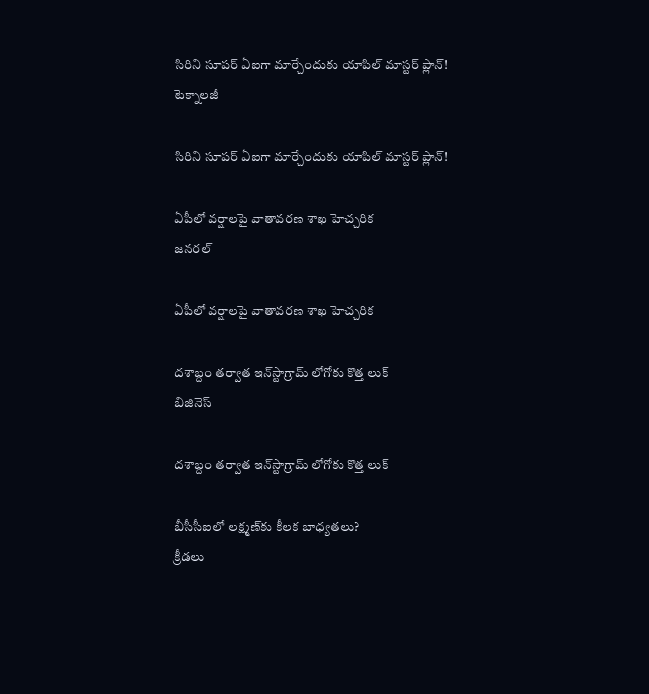సిరిని సూపర్‌ ఏఐగా మార్చేందుకు యాపిల్‌ మాస్టర్‌ ప్లాన్‌!
టెక్నాలజీ

సిరిని సూపర్‌ ఏఐగా మార్చేందుకు యాపిల్‌ మాస్టర్‌ ప్లాన్‌!

ఏపీలో వర్షాలపై వాతావరణ శాఖ హెచ్చరిక
జనరల్

ఏపీలో వర్షాలపై వాతావరణ శాఖ హెచ్చరిక

దశాబ్దం తర్వాత ఇన్‌స్టాగ్రామ్‌ లోగోకు కొత్త లుక్
బిజినెస్

దశాబ్దం తర్వాత ఇన్‌స్టాగ్రామ్‌ లోగోకు కొత్త లుక్

బీసీసీఐలో లక్ష్మణ్‌కు కీలక బాధ్యతలు?
క్రీడలు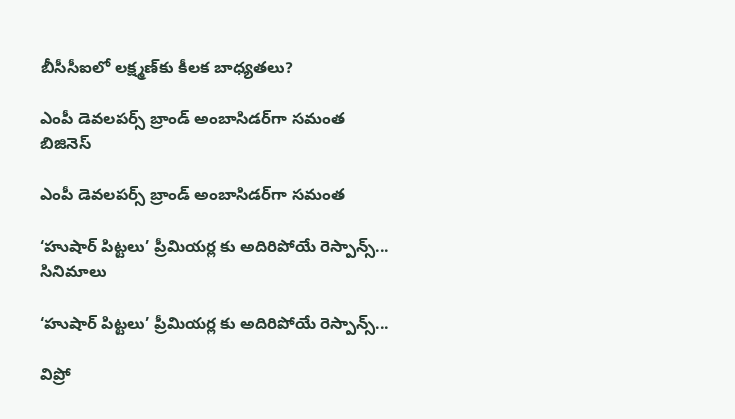బీసీసీఐలో లక్ష్మణ్‌కు కీలక బాధ్యతలు?

ఎంపీ డెవలపర్స్ బ్రాండ్ అంబాసిడర్‌గా సమంత
బిజినెస్

ఎంపీ డెవలపర్స్ బ్రాండ్ అంబాసిడర్‌గా సమంత

‘హుషార్ పిట్టలు’ ప్రీమియర్ల కు అదిరిపోయే రెస్పాన్స్...
సినిమాలు

‘హుషార్ పిట్టలు’ ప్రీమియర్ల కు అదిరిపోయే రెస్పాన్స్...

విప్రో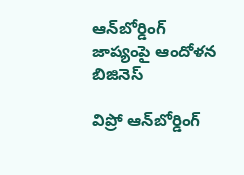ఆన్‌బోర్డింగ్ జాప్యంపై ఆందోళన
బిజినెస్

విప్రో ఆన్‌బోర్డింగ్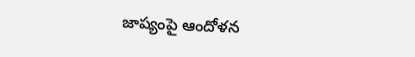జాప్యంపై ఆందోళన